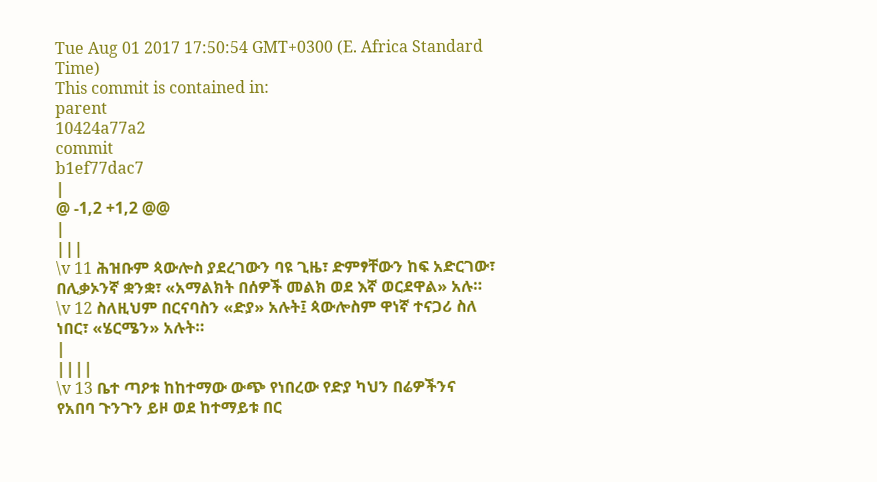Tue Aug 01 2017 17:50:54 GMT+0300 (E. Africa Standard Time)
This commit is contained in:
parent
10424a77a2
commit
b1ef77dac7
|
@ -1,2 +1,2 @@
|
|||
\v 11 ሕዝቡም ጳውሎስ ያደረገውን ባዩ ጊዜ፣ ድምፃቸውን ከፍ አድርገው፣ በሊቃኦንኛ ቋንቋ፣ «አማልክት በሰዎች መልክ ወደ እኛ ወርደዋል» አሉ። \v 12 ስለዚህም በርናባስን «ድያ» አሉት፤ ጳውሎስም ዋነኛ ተናጋሪ ስለ ነበር፣ «ሄርሜን» አሉት።
|
||||
\v 13 ቤተ ጣዖቱ ከከተማው ውጭ የነበረው የድያ ካህን በሬዎችንና የአበባ ጉንጉን ይዞ ወደ ከተማይቱ በር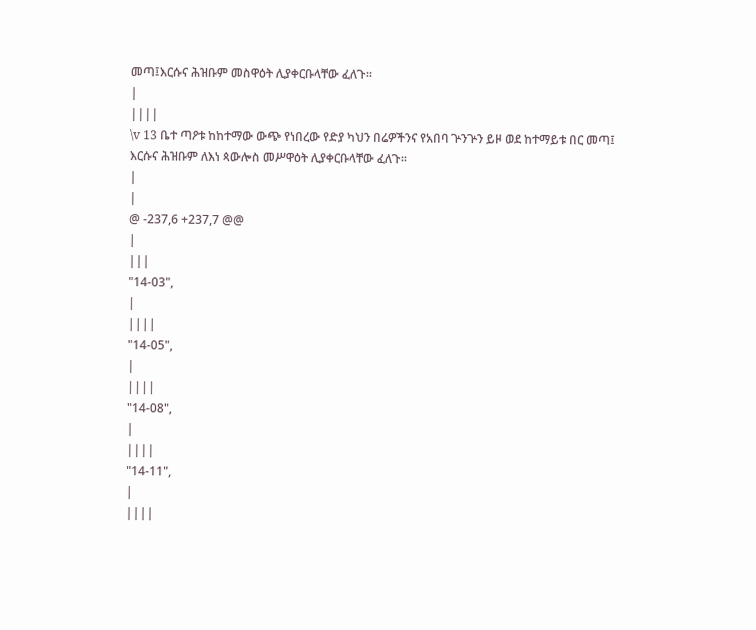መጣ፤እርሱና ሕዝቡም መስዋዕት ሊያቀርቡላቸው ፈለጉ።
|
||||
\v 13 ቤተ ጣዖቱ ከከተማው ውጭ የነበረው የድያ ካህን በሬዎችንና የአበባ ጕንጕን ይዞ ወደ ከተማይቱ በር መጣ፤ እርሱና ሕዝቡም ለእነ ጳውሎስ መሥዋዕት ሊያቀርቡላቸው ፈለጉ።
|
|
@ -237,6 +237,7 @@
|
|||
"14-03",
|
||||
"14-05",
|
||||
"14-08",
|
||||
"14-11",
|
||||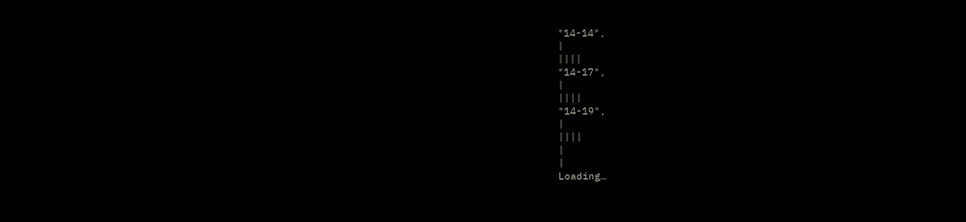"14-14",
|
||||
"14-17",
|
||||
"14-19",
|
||||
|
|
Loading…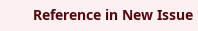Reference in New Issue